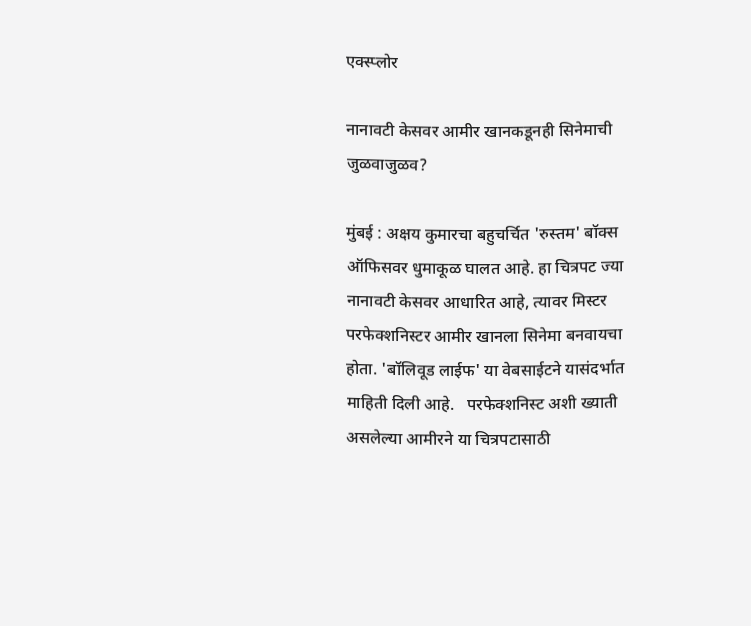एक्स्प्लोर

नानावटी केसवर आमीर खानकडूनही सिनेमाची जुळवाजुळव?

मुंबई : अक्षय कुमारचा बहुचर्चित 'रुस्तम' बॉक्स ऑफिसवर धुमाकूळ घालत आहे. हा चित्रपट ज्या नानावटी केसवर आधारित आहे, त्यावर मिस्टर परफेक्शनिस्टर आमीर खानला सिनेमा बनवायचा होता. 'बॉलिवूड लाईफ' या वेबसाईटने यासंदर्भात माहिती दिली आहे.   परफेक्शनिस्ट अशी ख्याती असलेल्या आमीरने या चित्रपटासाठी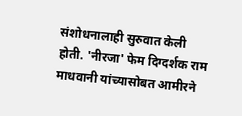संशोधनालाही सुरुवात केली होती. 'नीरजा' फेम दिग्दर्शक राम माधवानी यांच्यासोबत आमीरने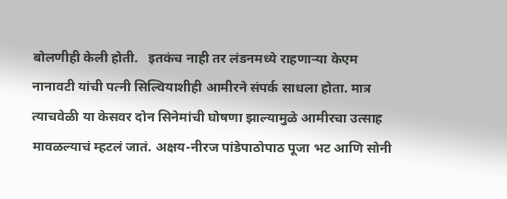बोलणीही केली होती.   इतकंच नाही तर लंडनमध्ये राहणाऱ्या केएम नानावटी यांची पत्नी सिल्वियाशीही आमीरने संपर्क साधला होता. मात्र त्याचवेळी या केसवर दोन सिनेमांची घोषणा झाल्यामुळे आमीरचा उत्साह मावळल्याचं म्हटलं जातं. अक्षय-नीरज पांडेपाठोपाठ पूजा भट आणि सोनी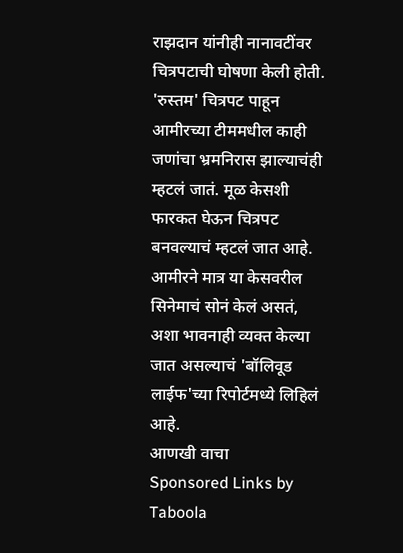राझदान यांनीही नानावटींवर चित्रपटाची घोषणा केली होती.     'रुस्तम' चित्रपट पाहून आमीरच्या टीममधील काही जणांचा भ्रमनिरास झाल्याचंही म्हटलं जातं. मूळ केसशी फारकत घेऊन चित्रपट बनवल्याचं म्हटलं जात आहे. आमीरने मात्र या केसवरील सिनेमाचं सोनं केलं असतं, अशा भावनाही व्यक्त केल्या जात असल्याचं 'बॉलिवूड लाईफ'च्या रिपोर्टमध्ये लिहिलं आहे.
आणखी वाचा
Sponsored Links by Taboola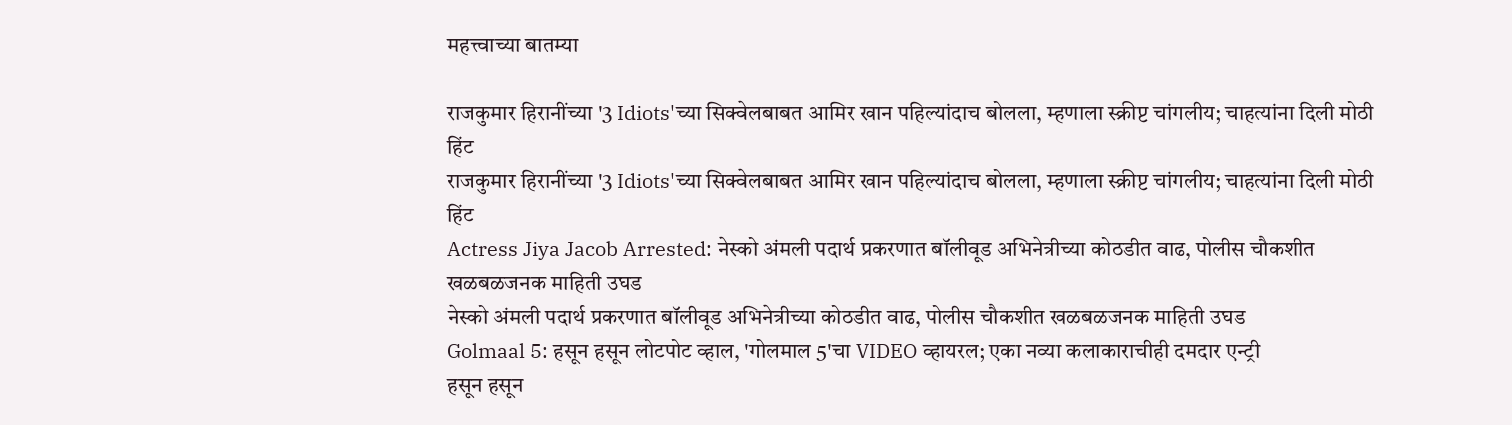महत्त्वाच्या बातम्या

राजकुमार हिरानींच्या '3 Idiots'च्या सिक्वेलबाबत आमिर खान पहिल्यांदाच बोलला, म्हणाला स्क्रीप्ट चांगलीय; चाहत्यांना दिली मोठी हिंट
राजकुमार हिरानींच्या '3 Idiots'च्या सिक्वेलबाबत आमिर खान पहिल्यांदाच बोलला, म्हणाला स्क्रीप्ट चांगलीय; चाहत्यांना दिली मोठी हिंट
Actress Jiya Jacob Arrested: नेस्को अंमली पदार्थ प्रकरणात बॉलीवूड अभिनेत्रीच्या कोठडीत वाढ, पोलीस चौकशीत खळबळजनक माहिती उघड
नेस्को अंमली पदार्थ प्रकरणात बॉलीवूड अभिनेत्रीच्या कोठडीत वाढ, पोलीस चौकशीत खळबळजनक माहिती उघड
Golmaal 5: हसून हसून लोटपोट व्हाल, 'गोलमाल 5'चा VIDEO व्हायरल; एका नव्या कलाकाराचीही दमदार एन्ट्री
हसून हसून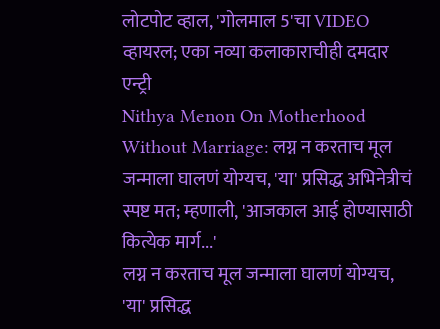लोटपोट व्हाल, 'गोलमाल 5'चा VIDEO व्हायरल; एका नव्या कलाकाराचीही दमदार एन्ट्री
Nithya Menon On Motherhood Without Marriage: लग्न न करताच मूल जन्माला घालणं योग्यच, 'या' प्रसिद्ध अभिनेत्रीचं स्पष्ट मत; म्हणाली, 'आजकाल आई होण्यासाठी कित्येक मार्ग...'
लग्न न करताच मूल जन्माला घालणं योग्यच, 'या' प्रसिद्ध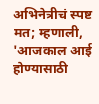अभिनेत्रीचं स्पष्ट मत; म्हणाली, 'आजकाल आई होण्यासाठी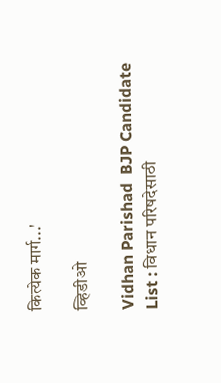कित्येक मार्ग...'

व्हिडीओ

Vidhan Parishad  BJP Candidate List : विधान परिषदेसाठी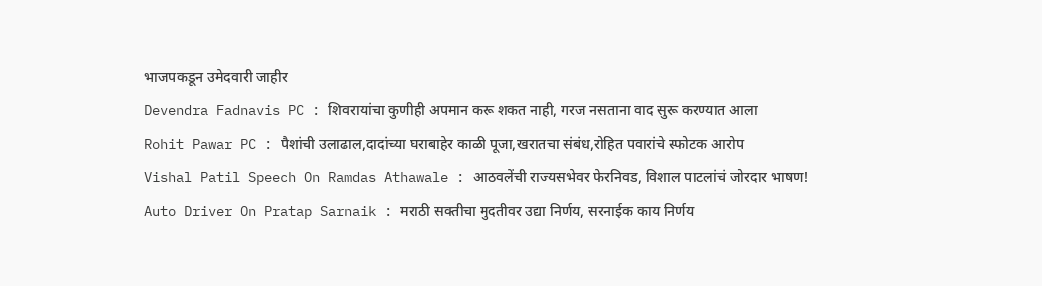भाजपकडून उमेदवारी जाहीर
Devendra Fadnavis PC : शिवरायांचा कुणीही अपमान करू शकत नाही, गरज नसताना वाद सुरू करण्यात आला
Rohit Pawar PC : पैशांची उलाढाल,दादांच्या घराबाहेर काळी पूजा,खरातचा संबंध,रोहित पवारांचे स्फोटक आरोप
Vishal Patil Speech On Ramdas Athawale : आठवलेंची राज्यसभेवर फेरनिवड, विशाल पाटलांचं जोरदार भाषण!
Auto Driver On Pratap Sarnaik : मराठी सक्तीचा मुदतीवर उद्या निर्णय, सरनाईक काय निर्णय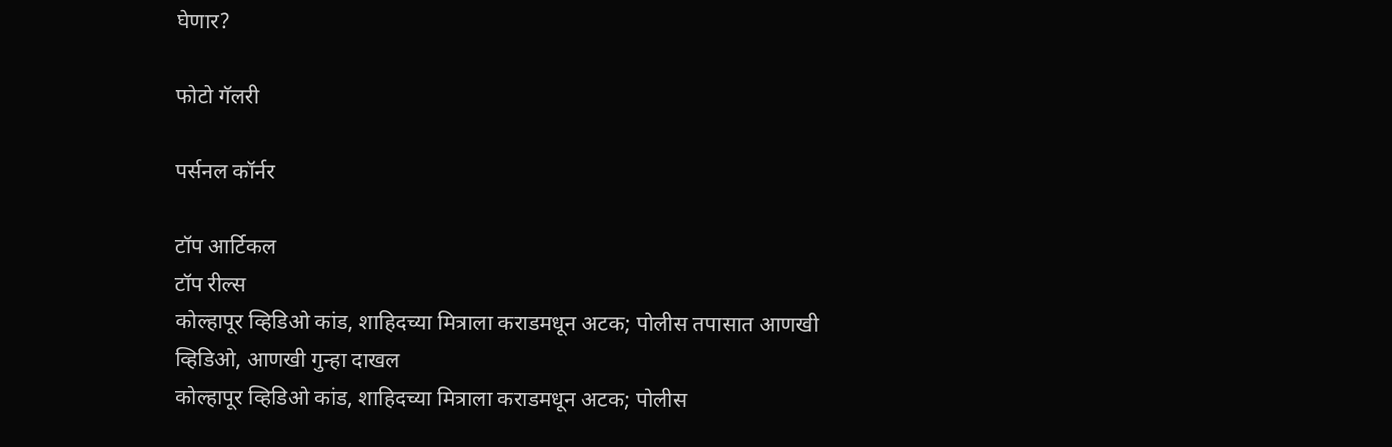घेणार?

फोटो गॅलरी

पर्सनल कॉर्नर

टॉप आर्टिकल
टॉप रील्स
कोल्हापूर व्हिडिओ कांड, शाहिदच्या मित्राला कराडमधून अटक; पोलीस तपासात आणखी व्हिडिओ, आणखी गुन्हा दाखल
कोल्हापूर व्हिडिओ कांड, शाहिदच्या मित्राला कराडमधून अटक; पोलीस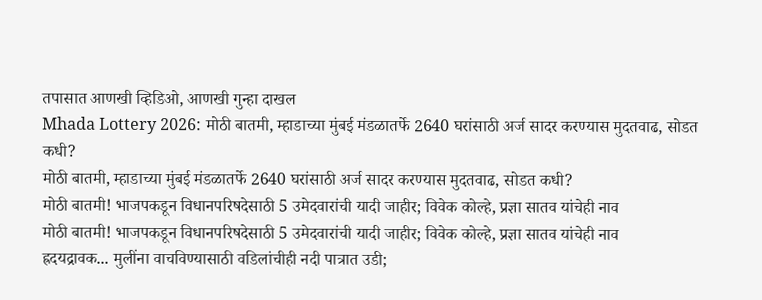तपासात आणखी व्हिडिओ, आणखी गुन्हा दाखल
Mhada Lottery 2026: मोठी बातमी, म्हाडाच्या मुंबई मंडळातर्फे 2640 घरांसाठी अर्ज सादर करण्यास मुदतवाढ, सोडत कधी?
मोठी बातमी, म्हाडाच्या मुंबई मंडळातर्फे 2640 घरांसाठी अर्ज सादर करण्यास मुदतवाढ, सोडत कधी?
मोठी बातमी! भाजपकडून विधानपरिषदेसाठी 5 उमेदवारांची यादी जाहीर; विवेक कोल्हे, प्रज्ञा सातव यांचेही नाव
मोठी बातमी! भाजपकडून विधानपरिषदेसाठी 5 उमेदवारांची यादी जाहीर; विवेक कोल्हे, प्रज्ञा सातव यांचेही नाव
ह्रदयद्रावक... मुलींना वाचविण्यासाठी वडिलांचीही नदी पात्रात उडी;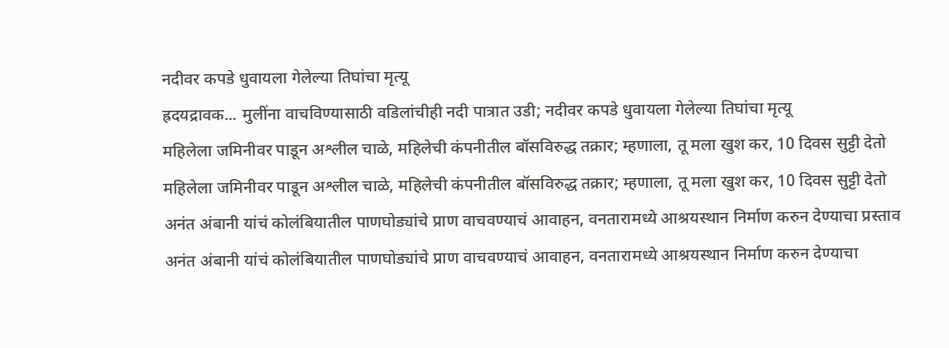नदीवर कपडे धुवायला गेलेल्या तिघांचा मृत्यू
ह्रदयद्रावक... मुलींना वाचविण्यासाठी वडिलांचीही नदी पात्रात उडी; नदीवर कपडे धुवायला गेलेल्या तिघांचा मृत्यू
महिलेला जमिनीवर पाडून अश्लील चाळे, महिलेची कंपनीतील बॉसविरुद्ध तक्रार; म्हणाला, तू मला खुश कर, 10 दिवस सुट्टी देतो
महिलेला जमिनीवर पाडून अश्लील चाळे, महिलेची कंपनीतील बॉसविरुद्ध तक्रार; म्हणाला, तू मला खुश कर, 10 दिवस सुट्टी देतो
अनंत अंबानी यांचं कोलंबियातील पाणघोड्यांचे प्राण वाचवण्याचं आवाहन, वनतारामध्ये आश्रयस्थान निर्माण करुन देण्याचा प्रस्ताव
अनंत अंबानी यांचं कोलंबियातील पाणघोड्यांचे प्राण वाचवण्याचं आवाहन, वनतारामध्ये आश्रयस्थान निर्माण करुन देण्याचा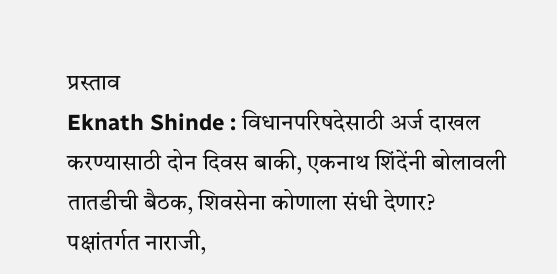प्रस्ताव
Eknath Shinde : विधानपरिषदेसाठी अर्ज दाखल करण्यासाठी दोन दिवस बाकी, एकनाथ शिंदेंनी बोलावली तातडीची बैठक, शिवसेना कोणाला संधी देणार?
पक्षांतर्गत नाराजी,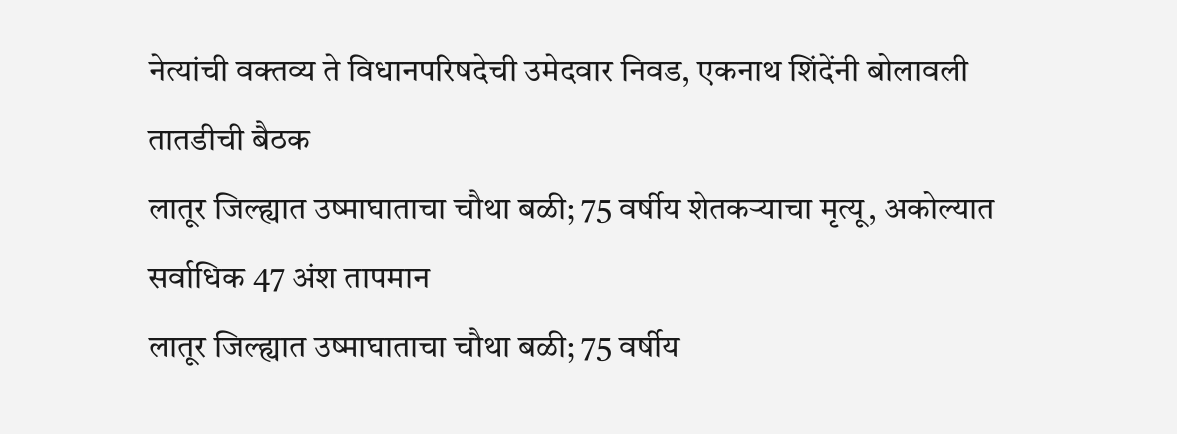नेत्यांची वक्तव्य ते विधानपरिषदेची उमेदवार निवड, एकनाथ शिंदेंनी बोलावली तातडीची बैठक
लातूर जिल्ह्यात उष्माघाताचा चौथा बळी; 75 वर्षीय शेतकऱ्याचा मृत्यू, अकोल्यात सर्वाधिक 47 अंश तापमान
लातूर जिल्ह्यात उष्माघाताचा चौथा बळी; 75 वर्षीय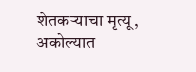शेतकऱ्याचा मृत्यू, अकोल्यात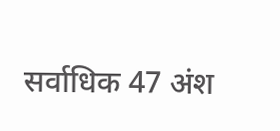सर्वाधिक 47 अंश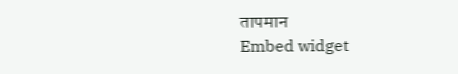तापमान
Embed widget